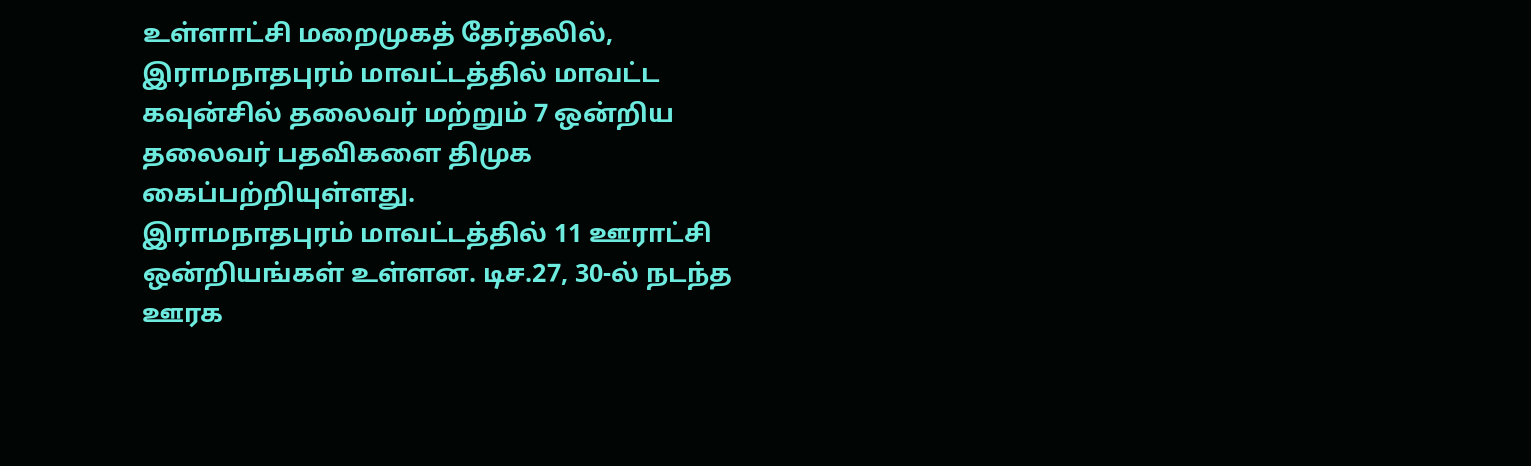உள்ளாட்சி மறைமுகத் தேர்தலில், இராமநாதபுரம் மாவட்டத்தில் மாவட்ட கவுன்சில் தலைவர் மற்றும் 7 ஒன்றிய தலைவர் பதவிகளை திமுக கைப்பற்றியுள்ளது.
இராமநாதபுரம் மாவட்டத்தில் 11 ஊராட்சி ஒன்றியங்கள் உள்ளன. டிச.27, 30-ல் நடந்த ஊரக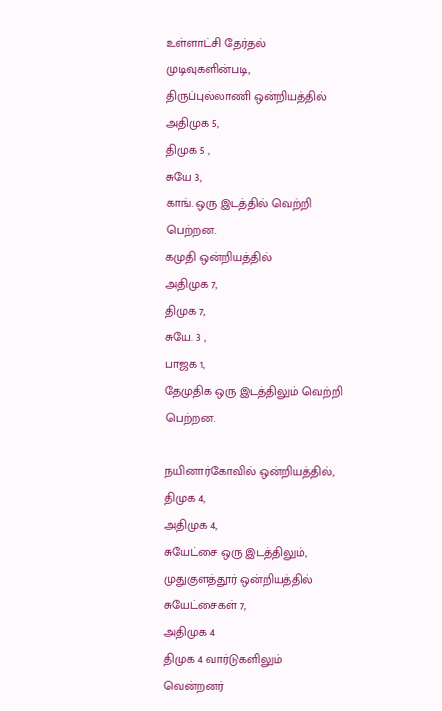உள்ளாட்சி தேர்தல் முடிவுகளின்படி,
திருப்புல்லாணி ஒன்றியத்தில்
அதிமுக 5,
திமுக 5 ,
சுயே 3,
காங். ஒரு இடத்தில் வெற்றி பெற்றன.
கமுதி ஒன்றியத்தில்
அதிமுக 7,
திமுக 7,
சுயே. 3 ,
பாஜக 1,
தேமுதிக ஒரு இடத்திலும் வெற்றி பெற்றன.

நயினார்கோவில் ஒன்றியத்தில்,
திமுக 4,
அதிமுக 4,
சுயேட்சை ஒரு இடத்திலும்,
முதுகுளத்தூர் ஒன்றியத்தில்
சுயேட்சைகள் 7,
அதிமுக 4
திமுக 4 வார்டுகளிலும் வென்றனர்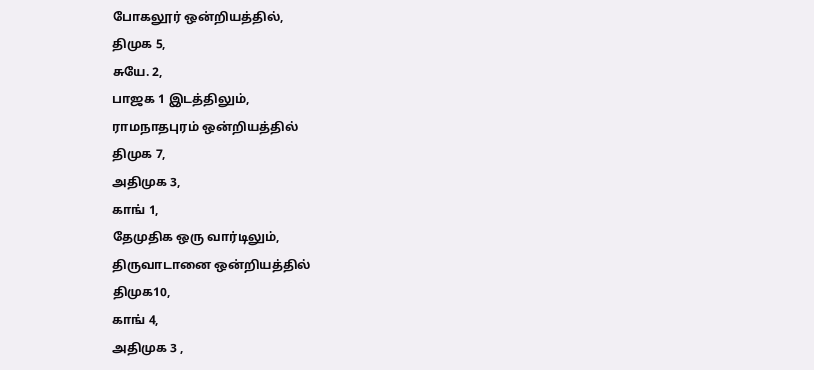போகலூர் ஒன்றியத்தில்,
திமுக 5,
சுயே. 2,
பாஜக 1 இடத்திலும்,
ராமநாதபுரம் ஒன்றியத்தில்
திமுக 7,
அதிமுக 3,
காங் 1,
தேமுதிக ஒரு வார்டிலும்,
திருவாடானை ஒன்றியத்தில்
திமுக10,
காங் 4,
அதிமுக 3 ,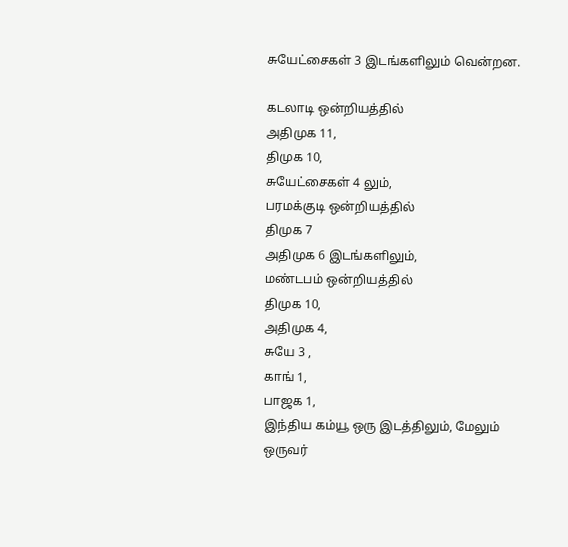சுயேட்சைகள் 3 இடங்களிலும் வென்றன.

கடலாடி ஒன்றியத்தில்
அதிமுக 11,
திமுக 10,
சுயேட்சைகள் 4 லும்,
பரமக்குடி ஒன்றியத்தில்
திமுக 7
அதிமுக 6 இடங்களிலும்,
மண்டபம் ஒன்றியத்தில்
திமுக 10,
அதிமுக 4,
சுயே 3 ,
காங் 1,
பாஜக 1,
இந்திய கம்யூ ஒரு இடத்திலும், மேலும் ஒருவர்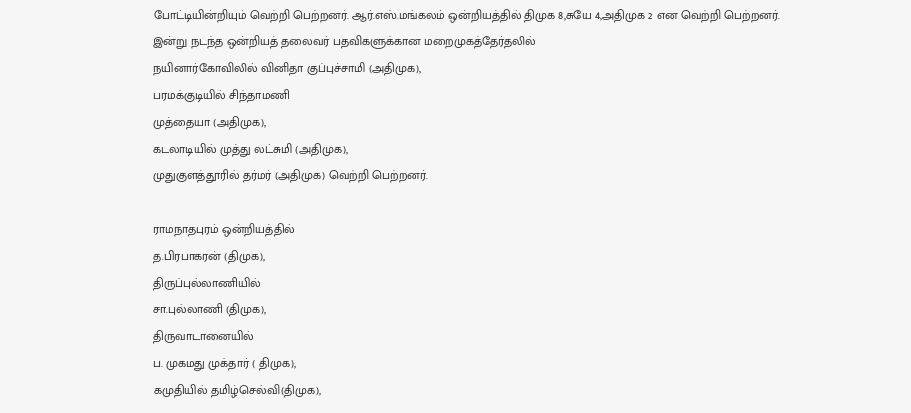போட்டியின்றியும் வெற்றி பெற்றனர். ஆர்.எஸ்.மங்கலம் ஒன்றியத்தில் திமுக 8,சுயே 4,அதிமுக 2 என வெற்றி பெற்றனர்.
இன்று நடந்த ஒன்றியத் தலைவர் பதவிகளுக்கான மறைமுகத்தேர்தலில்
நயினார்கோவிலில் வினிதா குப்புச்சாமி (அதிமுக),
பரமக்குடியில் சிந்தாமணி
முத்தையா (அதிமுக),
கடலாடியில் முத்து லட்சுமி (அதிமுக),
முதுகுளத்தூரில் தர்மர் (அதிமுக) வெற்றி பெற்றனர்.

ராமநாதபுரம் ஒன்றியத்தில்
த.பிரபாகரன் (திமுக),
திருப்புல்லாணியில்
சா.புல்லாணி (திமுக),
திருவாடானையில்
ப. முகமது முக்தார் ( திமுக),
கமுதியில் தமிழ்செல்வி(திமுக),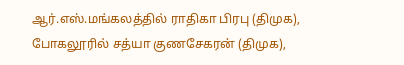ஆர்.எஸ்.மங்கலத்தில் ராதிகா பிரபு (திமுக),
போகலூரில் சத்யா குணசேகரன் (திமுக),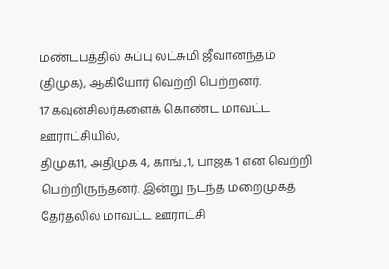மண்டபத்தில் சுப்பு லட்சுமி ஜீவானந்தம் (திமுக), ஆகியோர் வெற்றி பெற்றனர்.
17 கவுன்சிலர்களைக் கொண்ட மாவட்ட ஊராட்சியில்,
திமுக11, அதிமுக 4, காங்.,1, பாஜக 1 என வெற்றி பெற்றிருந்தனர். இன்று நடந்த மறைமுகத் தேர்தலில் மாவட்ட ஊராட்சி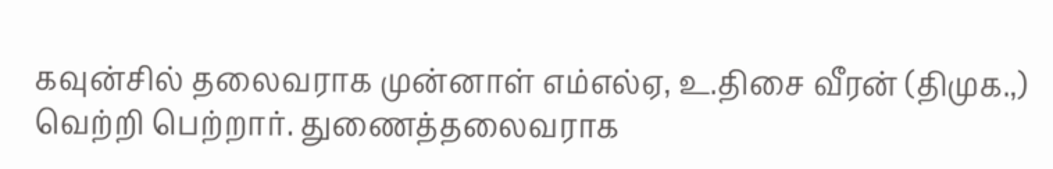கவுன்சில் தலைவராக முன்னாள் எம்எல்ஏ, உ.திசை வீரன் (திமுக.,) வெற்றி பெற்றார். துணைத்தலைவராக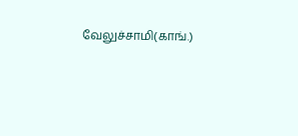வேலுச்சாமி(காங்.)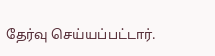தேர்வு செய்யப்பட்டார்.